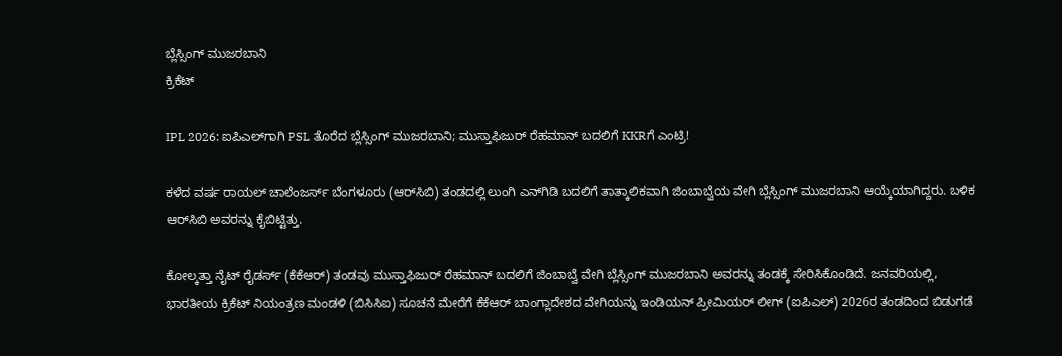ಬ್ಲೆಸ್ಸಿಂಗ್ ಮುಜರಬಾನಿ
ಕ್ರಿಕೆಟ್

IPL 2026: ಐಪಿಎಲ್‌ಗಾಗಿ PSL ತೊರೆದ ಬ್ಲೆಸ್ಸಿಂಗ್ ಮುಜರಬಾನಿ; ಮುಸ್ತಾಫಿಜುರ್ ರೆಹಮಾನ್ ಬದಲಿಗೆ KKRಗೆ ಎಂಟ್ರಿ!

ಕಳೆದ ವರ್ಷ ರಾಯಲ್ ಚಾಲೆಂಜರ್ಸ್ ಬೆಂಗಳೂರು (ಆರ್‌ಸಿಬಿ) ತಂಡದಲ್ಲಿ ಲುಂಗಿ ಎನ್‌ಗಿಡಿ ಬದಲಿಗೆ ತಾತ್ಕಾಲಿಕವಾಗಿ ಜಿಂಬಾಬ್ವೆಯ ವೇಗಿ ಬ್ಲೆಸ್ಸಿಂಗ್ ಮುಜರಬಾನಿ ಆಯ್ಕೆಯಾಗಿದ್ದರು. ಬಳಿಕ ಆರ್‌ಸಿಬಿ ಅವರನ್ನು ಕೈಬಿಟ್ಟಿತ್ತು.

ಕೋಲ್ಕತ್ತಾ ನೈಟ್ ರೈಡರ್ಸ್ (ಕೆಕೆಆರ್) ತಂಡವು ಮುಸ್ತಾಫಿಜುರ್ ರೆಹಮಾನ್ ಬದಲಿಗೆ ಜಿಂಬಾಬ್ವೆ ವೇಗಿ ಬ್ಲೆಸ್ಸಿಂಗ್ ಮುಜರಬಾನಿ ಅವರನ್ನು ತಂಡಕ್ಕೆ ಸೇರಿಸಿಕೊಂಡಿದೆ. ಜನವರಿಯಲ್ಲಿ, ಭಾರತೀಯ ಕ್ರಿಕೆಟ್ ನಿಯಂತ್ರಣ ಮಂಡಳಿ (ಬಿಸಿಸಿಐ) ಸೂಚನೆ ಮೇರೆಗೆ ಕೆಕೆಆರ್ ಬಾಂಗ್ಲಾದೇಶದ ವೇಗಿಯನ್ನು ಇಂಡಿಯನ್ ಪ್ರೀಮಿಯರ್ ಲೀಗ್ (ಐಪಿಎಲ್) 2026ರ ತಂಡದಿಂದ ಬಿಡುಗಡೆ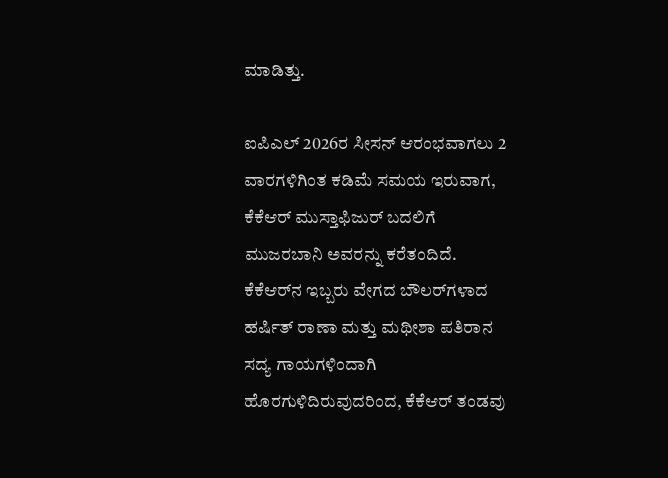ಮಾಡಿತ್ತು.

ಐಪಿಎಲ್ 2026ರ ಸೀಸನ್ ಆರಂಭವಾಗಲು 2 ವಾರಗಳಿಗಿಂತ ಕಡಿಮೆ ಸಮಯ ಇರುವಾಗ, ಕೆಕೆಆರ್ ಮುಸ್ತಾಫಿಜುರ್ ಬದಲಿಗೆ ಮುಜರಬಾನಿ ಅವರನ್ನು ಕರೆತಂದಿದೆ. ಕೆಕೆಆರ್‌ನ ಇಬ್ಬರು ವೇಗದ ಬೌಲರ್‌ಗಳಾದ ಹರ್ಷಿತ್ ರಾಣಾ ಮತ್ತು ಮಥೀಶಾ ಪತಿರಾನ ಸದ್ಯ ಗಾಯಗಳಿಂದಾಗಿ ಹೊರಗುಳಿದಿರುವುದರಿಂದ, ಕೆಕೆಆರ್ ತಂಡವು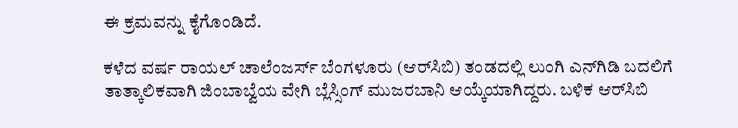ಈ ಕ್ರಮವನ್ನು ಕೈಗೊಂಡಿದೆ.

ಕಳೆದ ವರ್ಷ ರಾಯಲ್ ಚಾಲೆಂಜರ್ಸ್ ಬೆಂಗಳೂರು (ಆರ್‌ಸಿಬಿ) ತಂಡದಲ್ಲಿ ಲುಂಗಿ ಎನ್‌ಗಿಡಿ ಬದಲಿಗೆ ತಾತ್ಕಾಲಿಕವಾಗಿ ಜಿಂಬಾಬ್ವೆಯ ವೇಗಿ ಬ್ಲೆಸ್ಸಿಂಗ್ ಮುಜರಬಾನಿ ಆಯ್ಕೆಯಾಗಿದ್ದರು. ಬಳಿಕ ಆರ್‌ಸಿಬಿ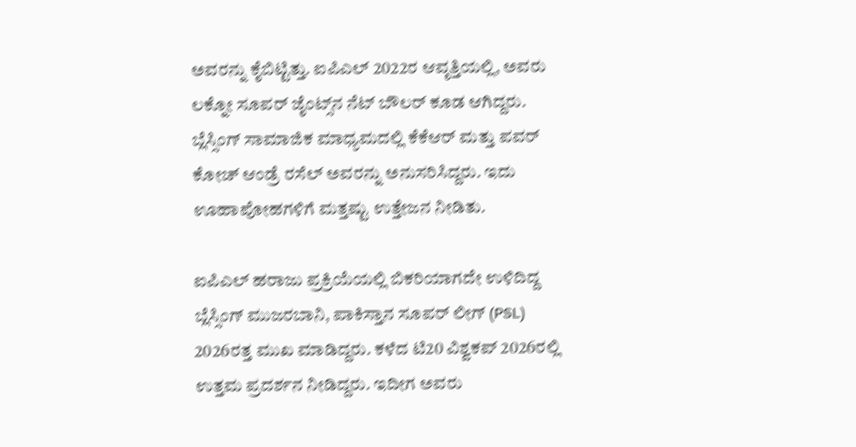ಅವರನ್ನು ಕೈಬಿಟ್ಟಿತ್ತು. ಐಪಿಎಲ್ 2022ರ ಆವೃತ್ತಿಯಲ್ಲಿ, ಅವರು ಲಕ್ನೋ ಸೂಪರ್ ಜೈಂಟ್ಸ್‌ನ ನೆಟ್ ಬೌಲರ್ ಕೂಡ ಆಗಿದ್ದರು. ಬ್ಲೆಸ್ಸಿಂಗ್ ಸಾಮಾಜಿಕ ಮಾಧ್ಯಮದಲ್ಲಿ ಕೆಕೆಆರ್ ಮತ್ತು ಪವರ್ ಕೋಚ್ ಆಂಡ್ರೆ ರಸೆಲ್ ಅವರನ್ನು ಅನುಸರಿಸಿದ್ದರು. ಇದು ಊಹಾಪೋಹಗಳಿಗೆ ಮತ್ತಷ್ಟು ಉತ್ತೇಜನ ನೀಡಿತು.

ಐಪಿಎಲ್ ಹರಾಜು ಪ್ರಕ್ರಿಯೆಯಲ್ಲಿ ಬಿಕರಿಯಾಗದೇ ಉಳಿದಿದ್ದ ಬ್ಲೆಸ್ಸಿಂಗ್ ಮುಜರಬಾನಿ, ಪಾಕಿಸ್ತಾನ ಸೂಪರ್ ಲೀಗ್ (PSL) 2026ರತ್ತ ಮುಖ ಮಾಡಿದ್ದರು. ಕಳೆದ ಟಿ20 ವಿಶ್ವಕಪ್ 2026ರಲ್ಲಿ ಉತ್ತಮ ಪ್ರದರ್ಶನ ನೀಡಿದ್ದರು. ಇದೀಗ ಅವರು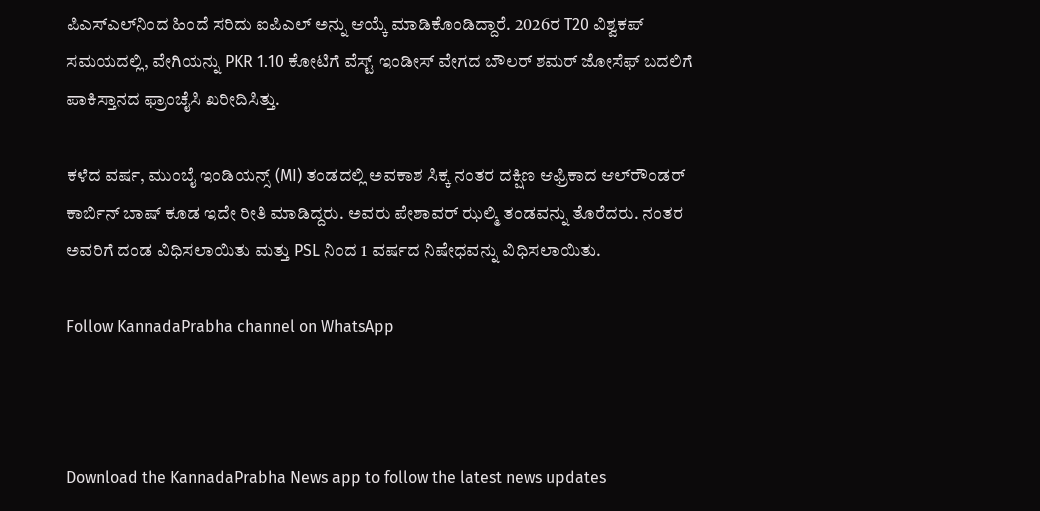ಪಿಎಸ್ಎಲ್‌ನಿಂದ ಹಿಂದೆ ಸರಿದು ಐಪಿಎಲ್‌ ಅನ್ನು ಆಯ್ಕೆ ಮಾಡಿಕೊಂಡಿದ್ದಾರೆ. 2026ರ T20 ವಿಶ್ವಕಪ್ ಸಮಯದಲ್ಲಿ, ವೇಗಿಯನ್ನು PKR 1.10 ಕೋಟಿಗೆ ವೆಸ್ಟ್ ಇಂಡೀಸ್ ವೇಗದ ಬೌಲರ್ ಶಮರ್ ಜೋಸೆಫ್ ಬದಲಿಗೆ ಪಾಕಿಸ್ತಾನದ ಫ್ರಾಂಚೈಸಿ ಖರೀದಿಸಿತ್ತು.

ಕಳೆದ ವರ್ಷ, ಮುಂಬೈ ಇಂಡಿಯನ್ಸ್ (MI) ತಂಡದಲ್ಲಿ ಅವಕಾಶ ಸಿಕ್ಕ ನಂತರ ದಕ್ಷಿಣ ಆಫ್ರಿಕಾದ ಆಲ್‌ರೌಂಡರ್ ಕಾರ್ಬಿನ್ ಬಾಷ್ ಕೂಡ ಇದೇ ರೀತಿ ಮಾಡಿದ್ದರು. ಅವರು ಪೇಶಾವರ್ ಝಲ್ಮಿ ತಂಡವನ್ನು ತೊರೆದರು. ನಂತರ ಅವರಿಗೆ ದಂಡ ವಿಧಿಸಲಾಯಿತು ಮತ್ತು PSL ನಿಂದ 1 ವರ್ಷದ ನಿಷೇಧವನ್ನು ವಿಧಿಸಲಾಯಿತು.

Follow KannadaPrabha channel on WhatsApp



Download the KannadaPrabha News app to follow the latest news updates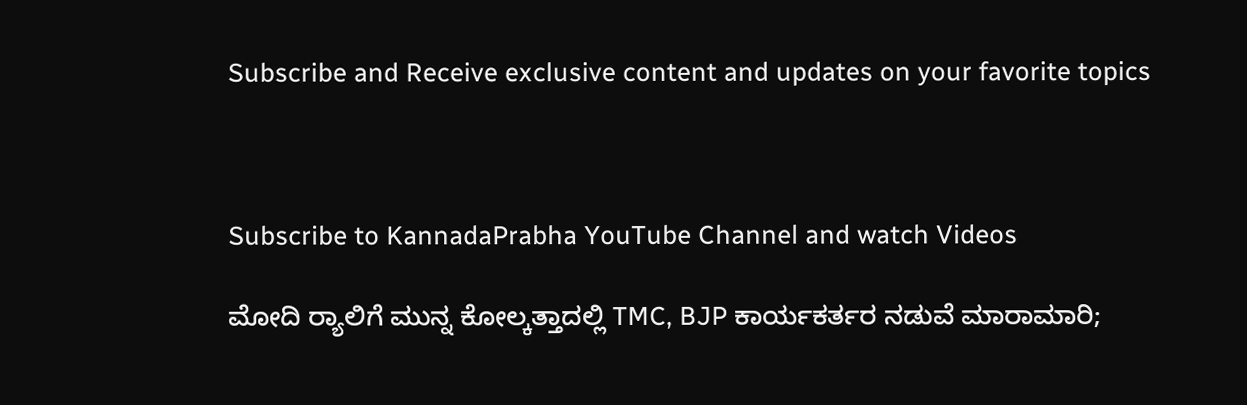Subscribe and Receive exclusive content and updates on your favorite topics



Subscribe to KannadaPrabha YouTube Channel and watch Videos

ಮೋದಿ ರ‍್ಯಾಲಿಗೆ ಮುನ್ನ ಕೋಲ್ಕತ್ತಾದಲ್ಲಿ TMC, BJP ಕಾರ್ಯಕರ್ತರ ನಡುವೆ ಮಾರಾಮಾರಿ;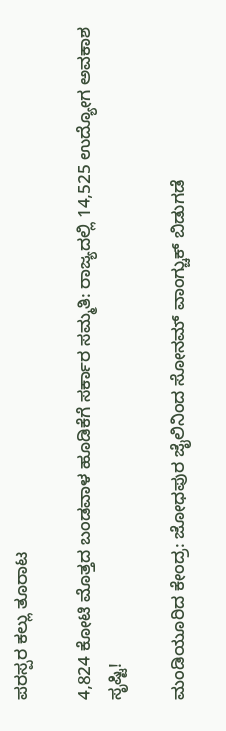ಪರಸ್ಪರ ಕಲ್ಲು ತೂರಾಟ

4,824 ಕೋಟಿ ಮೊತ್ತದ ಬಂಡವಾಳ ಹೂಡಿಕೆಗೆ ಸರ್ಕಾರ ಸಮ್ಮತಿ: ರಾಜ್ಯದಲ್ಲಿ 14,525 ಉದ್ಯೋಗ ಅವಕಾಶ ಸೃಷ್ಟಿ!

ಮಂಡಿಯೂರಿದ ಕೇಂದ್ರ: ಜೋಧಪುರ ಜೈಲಿನಿಂದ ಸೋನಮ್ ವಾಂಗ್ಚುಕ್ ಬಿಡುಗಡೆ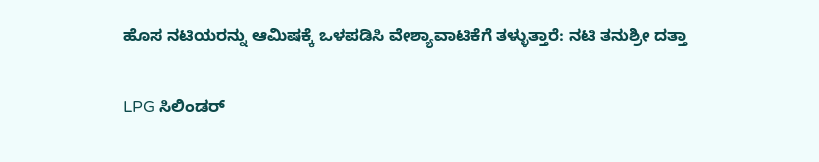ಹೊಸ ನಟಿಯರನ್ನು ಆಮಿಷಕ್ಕೆ ಒಳಪಡಿಸಿ ವೇಶ್ಯಾವಾಟಿಕೆಗೆ ತಳ್ಳುತ್ತಾರೆ: ನಟಿ ತನುಶ್ರೀ ದತ್ತಾ

LPG ಸಿಲಿಂಡರ್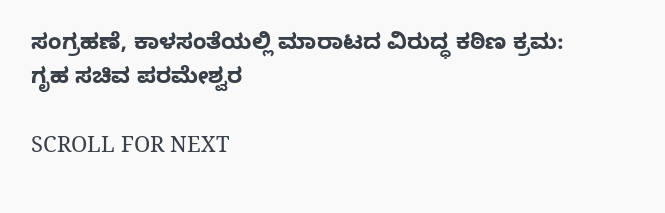ಸಂಗ್ರಹಣೆ, ಕಾಳಸಂತೆಯಲ್ಲಿ ಮಾರಾಟದ ವಿರುದ್ಧ ಕಠಿಣ ಕ್ರಮ: ಗೃಹ ಸಚಿವ ಪರಮೇಶ್ವರ

SCROLL FOR NEXT